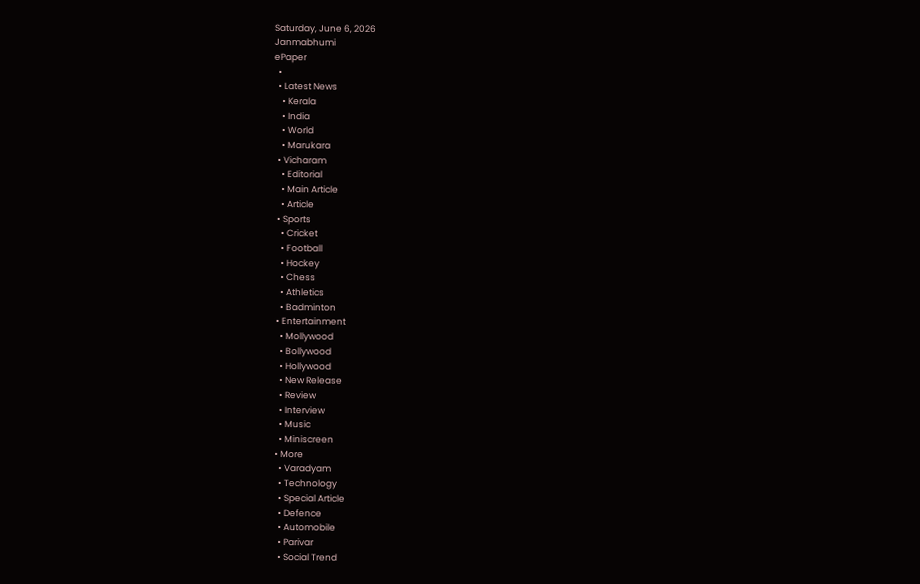Saturday, June 6, 2026
Janmabhumi
ePaper
  •
  • Latest News
    • Kerala
    • India
    • World
    • Marukara
  • Vicharam
    • Editorial
    • Main Article
    • Article
  • Sports
    • Cricket
    • Football
    • Hockey
    • Chess
    • Athletics
    • Badminton
  • Entertainment
    • Mollywood
    • Bollywood
    • Hollywood
    • New Release
    • Review
    • Interview
    • Music
    • Miniscreen
  • More
    • Varadyam
    • Technology
    • Special Article
    • Defence
    • Automobile
    • Parivar
    • Social Trend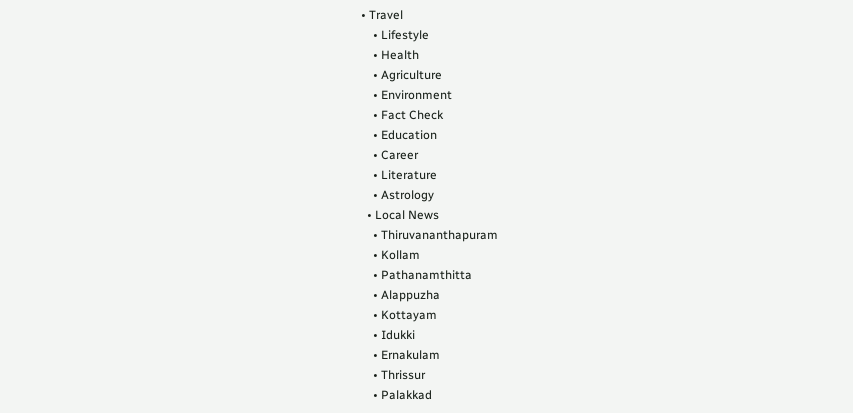• Travel
    • Lifestyle
    • Health
    • Agriculture
    • Environment
    • Fact Check
    • Education
    • Career
    • Literature
    • Astrology
  • Local News
    • Thiruvananthapuram
    • Kollam
    • Pathanamthitta
    • Alappuzha
    • Kottayam
    • Idukki
    • Ernakulam
    • Thrissur
    • Palakkad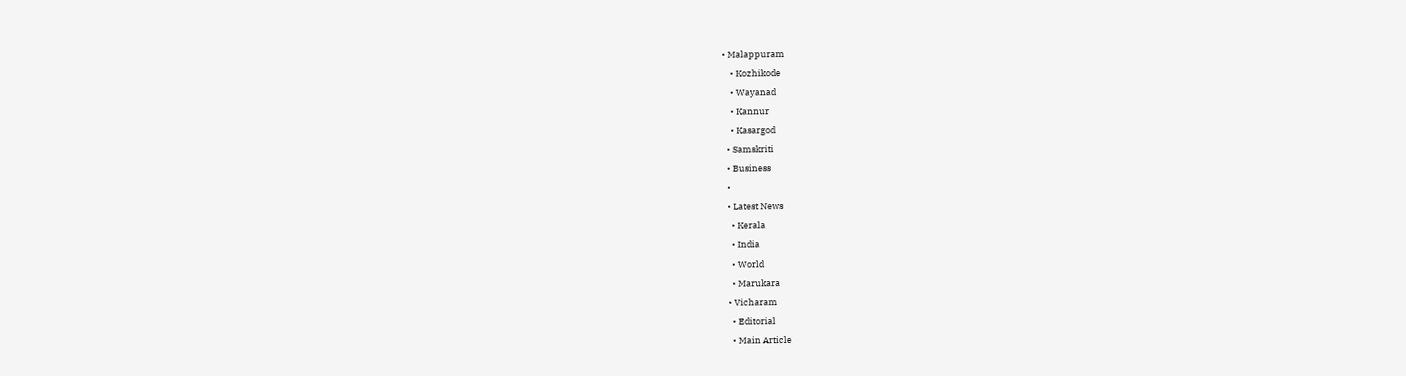• Malappuram
    • Kozhikode
    • Wayanad
    • Kannur
    • Kasargod
  • Samskriti
  • Business
  •
  • Latest News
    • Kerala
    • India
    • World
    • Marukara
  • Vicharam
    • Editorial
    • Main Article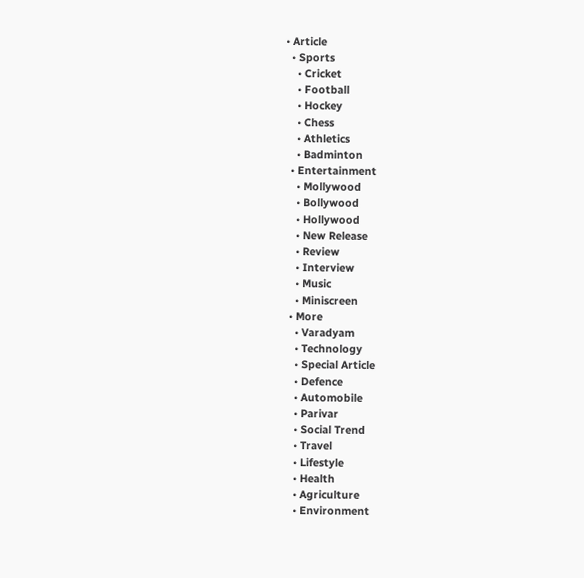• Article
  • Sports
    • Cricket
    • Football
    • Hockey
    • Chess
    • Athletics
    • Badminton
  • Entertainment
    • Mollywood
    • Bollywood
    • Hollywood
    • New Release
    • Review
    • Interview
    • Music
    • Miniscreen
  • More
    • Varadyam
    • Technology
    • Special Article
    • Defence
    • Automobile
    • Parivar
    • Social Trend
    • Travel
    • Lifestyle
    • Health
    • Agriculture
    • Environment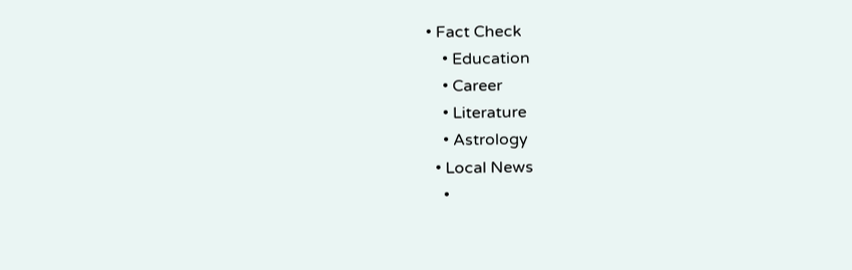• Fact Check
    • Education
    • Career
    • Literature
    • Astrology
  • Local News
    •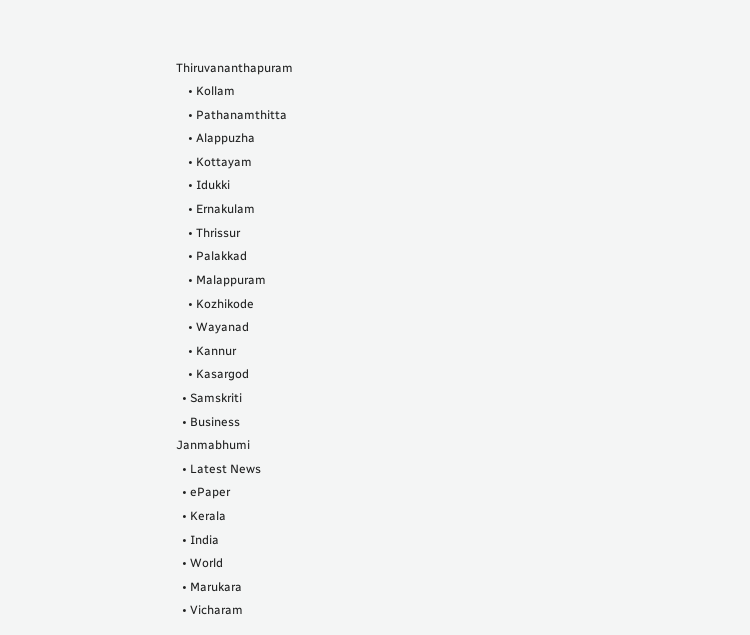Thiruvananthapuram
    • Kollam
    • Pathanamthitta
    • Alappuzha
    • Kottayam
    • Idukki
    • Ernakulam
    • Thrissur
    • Palakkad
    • Malappuram
    • Kozhikode
    • Wayanad
    • Kannur
    • Kasargod
  • Samskriti
  • Business
Janmabhumi
  • Latest News
  • ePaper
  • Kerala
  • India
  • World
  • Marukara
  • Vicharam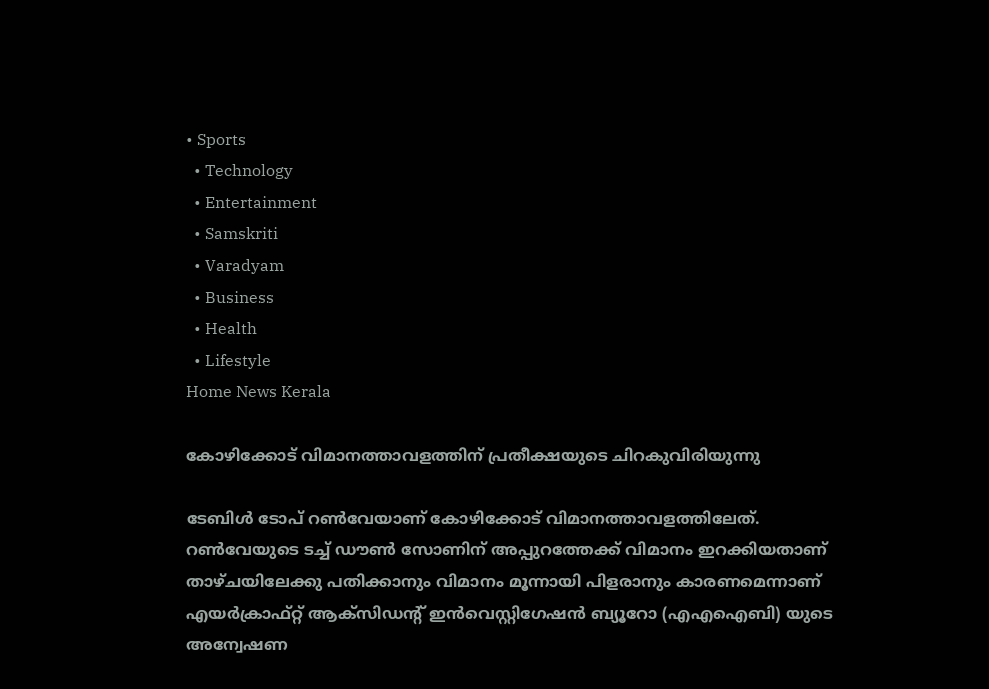• Sports
  • Technology
  • Entertainment
  • Samskriti
  • Varadyam
  • Business
  • Health
  • Lifestyle
Home News Kerala

കോഴിക്കോട് വിമാനത്താവളത്തിന് പ്രതീക്ഷയുടെ ചിറകുവിരിയുന്നു

ടേബിള്‍ ടോപ് റണ്‍വേയാണ് കോഴിക്കോട് വിമാനത്താവളത്തിലേത്. റണ്‍വേയുടെ ടച്ച് ഡൗണ്‍ സോണിന് അപ്പുറത്തേക്ക് വിമാനം ഇറക്കിയതാണ് താഴ്ചയിലേക്കു പതിക്കാനും വിമാനം മൂന്നായി പിളരാനും കാരണമെന്നാണ് എയര്‍ക്രാഫ്റ്റ് ആക്‌സിഡന്റ് ഇന്‍വെസ്റ്റിഗേഷന്‍ ബ്യൂറോ (എഎഐബി) യുടെ അന്വേഷണ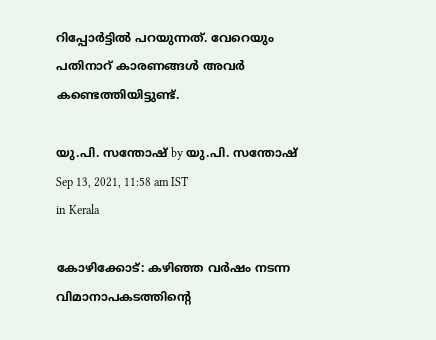റിപ്പോര്‍ട്ടില്‍ പറയുന്നത്. വേറെയും പതിനാറ് കാരണങ്ങള്‍ അവര്‍ കണ്ടെത്തിയിട്ടുണ്ട്.

യു.പി. സന്തോഷ് by യു.പി. സന്തോഷ്
Sep 13, 2021, 11:58 am IST
in Kerala

കോഴിക്കോട്: കഴിഞ്ഞ വര്‍ഷം നടന്ന വിമാനാപകടത്തിന്റെ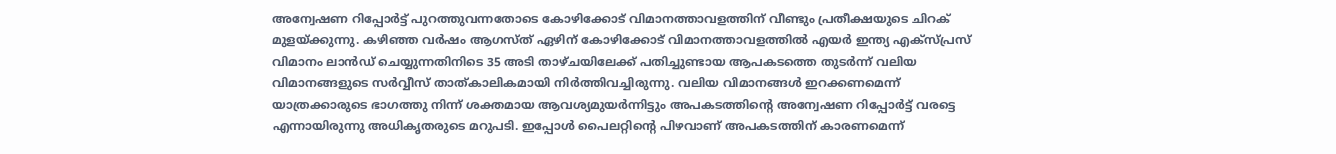അന്വേഷണ റിപ്പോര്‍ട്ട് പുറത്തുവന്നതോടെ കോഴിക്കോട് വിമാനത്താവളത്തിന് വീണ്ടും പ്രതീക്ഷയുടെ ചിറക് മുളയ്‌ക്കുന്നു. കഴിഞ്ഞ വര്‍ഷം ആഗസ്ത് ഏഴിന് കോഴിക്കോട് വിമാനത്താവളത്തില്‍ എയര്‍ ഇന്ത്യ എക്‌സ്പ്രസ് വിമാനം ലാന്‍ഡ് ചെയ്യുന്നതിനിടെ 35 അടി താഴ്ചയിലേക്ക് പതിച്ചുണ്ടായ ആപകടത്തെ തുടര്‍ന്ന് വലിയ വിമാനങ്ങളുടെ സര്‍വ്വീസ് താത്കാലികമായി നിര്‍ത്തിവച്ചിരുന്നു. വലിയ വിമാനങ്ങള്‍ ഇറക്കണമെന്ന് യാത്രക്കാരുടെ ഭാഗത്തു നിന്ന് ശക്തമായ ആവശ്യമുയര്‍ന്നിട്ടും അപകടത്തിന്റെ അന്വേഷണ റിപ്പോര്‍ട്ട് വരട്ടെ എന്നായിരുന്നു അധികൃതരുടെ മറുപടി. ഇപ്പോള്‍ പൈലറ്റിന്റെ പിഴവാണ് അപകടത്തിന് കാരണമെന്ന്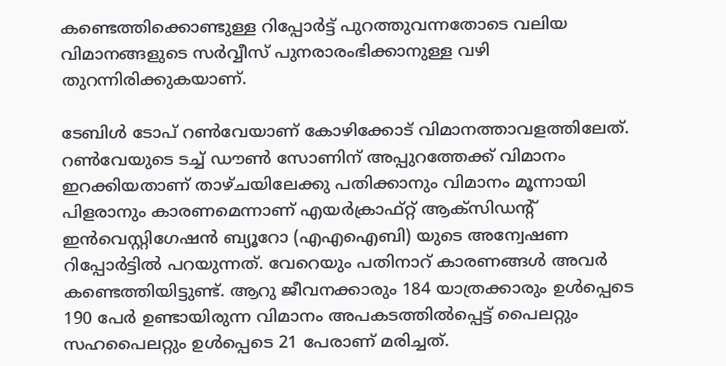കണ്ടെത്തിക്കൊണ്ടുള്ള റിപ്പോര്‍ട്ട് പുറത്തുവന്നതോടെ വലിയ വിമാനങ്ങളുടെ സര്‍വ്വീസ് പുനരാരംഭിക്കാനുള്ള വഴി തുറന്നിരിക്കുകയാണ്.

ടേബിള്‍ ടോപ് റണ്‍വേയാണ് കോഴിക്കോട് വിമാനത്താവളത്തിലേത്. റണ്‍വേയുടെ ടച്ച് ഡൗണ്‍ സോണിന് അപ്പുറത്തേക്ക് വിമാനം ഇറക്കിയതാണ് താഴ്ചയിലേക്കു പതിക്കാനും വിമാനം മൂന്നായി പിളരാനും കാരണമെന്നാണ് എയര്‍ക്രാഫ്റ്റ് ആക്‌സിഡന്റ് ഇന്‍വെസ്റ്റിഗേഷന്‍ ബ്യൂറോ (എഎഐബി) യുടെ അന്വേഷണ റിപ്പോര്‍ട്ടില്‍ പറയുന്നത്. വേറെയും പതിനാറ് കാരണങ്ങള്‍ അവര്‍ കണ്ടെത്തിയിട്ടുണ്ട്. ആറു ജീവനക്കാരും 184 യാത്രക്കാരും ഉള്‍പ്പെടെ 190 പേര്‍ ഉണ്ടായിരുന്ന വിമാനം അപകടത്തില്‍പ്പെട്ട് പൈലറ്റും സഹപൈലറ്റും ഉള്‍പ്പെടെ 21 പേരാണ് മരിച്ചത്.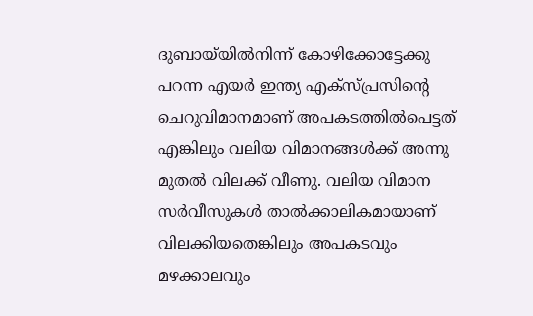ദുബായ്‌യില്‍നിന്ന് കോഴിക്കോട്ടേക്കു പറന്ന എയര്‍ ഇന്ത്യ എക്‌സ്പ്രസിന്റെ ചെറുവിമാനമാണ് അപകടത്തില്‍പെട്ടത് എങ്കിലും വലിയ വിമാനങ്ങള്‍ക്ക് അന്നു മുതല്‍ വിലക്ക് വീണു. വലിയ വിമാന സര്‍വീസുകള്‍ താല്‍ക്കാലികമായാണ് വിലക്കിയതെങ്കിലും അപകടവും മഴക്കാലവും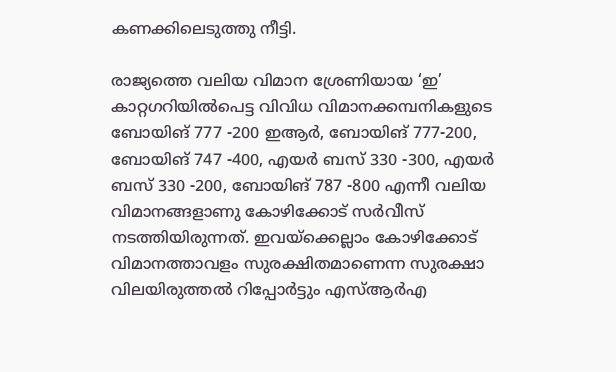കണക്കിലെടുത്തു നീട്ടി.

രാജ്യത്തെ വലിയ വിമാന ശ്രേണിയായ ‘ഇ’ കാറ്റഗറിയില്‍പെട്ട വിവിധ വിമാനക്കമ്പനികളുടെ ബോയിങ് 777 -200 ഇആര്‍, ബോയിങ് 777-200, ബോയിങ് 747 -400, എയര്‍ ബസ് 330 -300, എയര്‍ ബസ് 330 -200, ബോയിങ് 787 -800 എന്നീ വലിയ വിമാനങ്ങളാണു കോഴിക്കോട് സര്‍വീസ് നടത്തിയിരുന്നത്. ഇവയ്‌ക്കെല്ലാം കോഴിക്കോട് വിമാനത്താവളം സുരക്ഷിതമാണെന്ന സുരക്ഷാ വിലയിരുത്തല്‍ റിപ്പോര്‍ട്ടും എസ്ആര്‍എ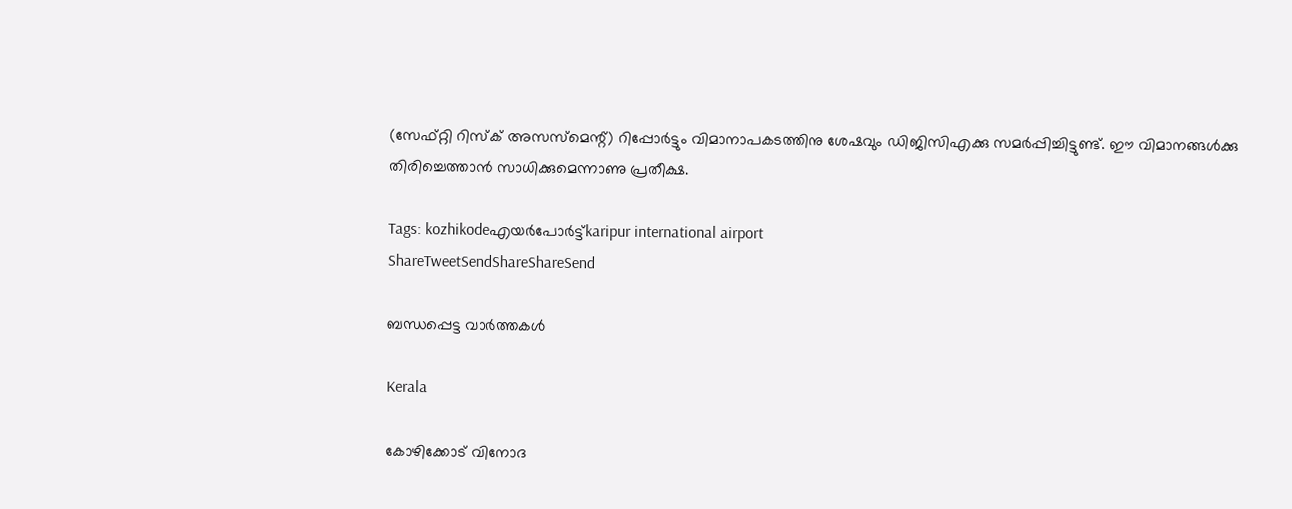(സേഫ്റ്റി റിസ്‌ക് അസസ്‌മെന്റ്) റിപ്പോര്‍ട്ടും വിമാനാപകടത്തിനു ശേഷവും ഡിജിസിഎക്കു സമര്‍പ്പിച്ചിട്ടുണ്ട്. ഈ വിമാനങ്ങള്‍ക്കു തിരിച്ചെത്താന്‍ സാധിക്കുമെന്നാണു പ്രതീക്ഷ.

Tags: kozhikodeഎയര്‍പോര്‍ട്ട്karipur international airport
ShareTweetSendShareShareSend

ബന്ധപ്പെട്ട വാര്‍ത്തകള്‍

Kerala

കോഴിക്കോട് വിനോദ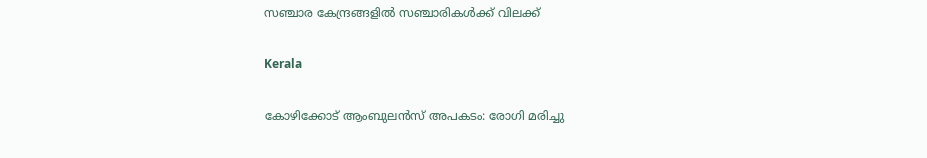സഞ്ചാര കേന്ദ്രങ്ങളില്‍ സഞ്ചാരികള്‍ക്ക് വിലക്ക്

Kerala

കോഴിക്കോട് ആംബുലൻസ് അപകടം: രോഗി മരിച്ചു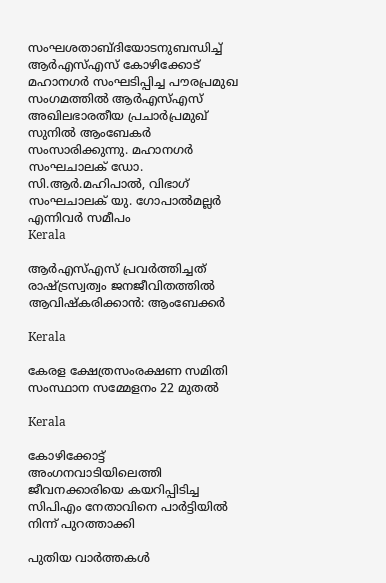സംഘശതാബ്ദിയോടനുബന്ധിച്ച് ആര്‍എസ്എസ് കോഴിക്കോട് മഹാനഗര്‍ സംഘടിപ്പിച്ച പൗരപ്രമുഖ സംഗമത്തില്‍ ആര്‍എസ്എസ് അഖിലഭാരതീയ പ്രചാര്‍പ്രമുഖ് സുനില്‍ ആംബേകര്‍ സംസാരിക്കുന്നു. മഹാനഗര്‍ സംഘചാലക് ഡോ. സി.ആര്‍.മഹിപാല്‍, വിഭാഗ് സംഘചാലക് യു. ഗോപാല്‍മല്ലര്‍ എന്നിവര്‍ സമീപം
Kerala

ആര്‍എസ്എസ് പ്രവര്‍ത്തിച്ചത് രാഷ്‌ട്രസ്വത്വം ജനജീവിതത്തില്‍ ആവിഷ്‌കരിക്കാന്‍: ആംബേക്കര്‍

Kerala

കേരള ക്ഷേത്രസംരക്ഷണ സമിതി സംസ്ഥാന സമ്മേളനം 22 മുതല്‍

Kerala

കോഴിക്കോട്ട് അംഗനവാടിയിലെത്തി ജീവനക്കാരിയെ കയറിപ്പിടിച്ച സിപിഎം നേതാവിനെ പാർട്ടിയിൽ നിന്ന് പുറത്താക്കി

പുതിയ വാര്‍ത്തകള്‍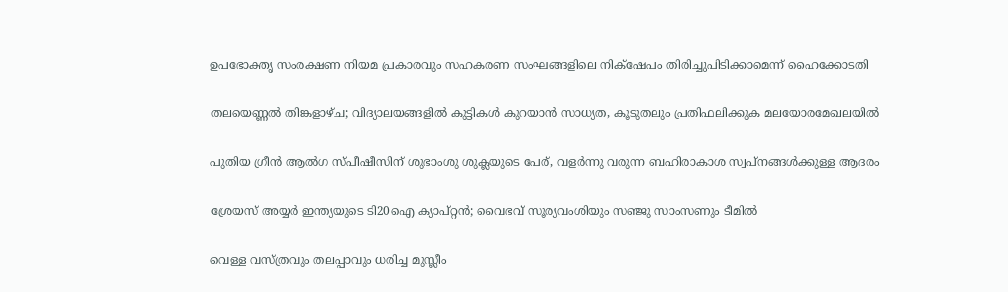ഉപഭോക്തൃ സംരക്ഷണ നിയമ പ്രകാരവും സഹകരണ സംഘങ്ങളിലെ നിക്‌ഷേപം തിരിച്ചുപിടിക്കാമെന്ന് ഹൈക്കോടതി

തലയെണ്ണൽ തിങ്കളാഴ്ച; വിദ്യാലയങ്ങളില്‍ കുട്ടികള്‍ കുറയാന്‍ സാധ്യത, കൂടുതലും പ്രതിഫലിക്കുക മലയോരമേഖലയിൽ

പുതിയ ഗ്രീന്‍ ആല്‍ഗ സ്പീഷീസിന് ശുഭാംശു ശുക്ലയുടെ പേര്, വളര്‍ന്നു വരുന്ന ബഹിരാകാശ സ്വപ്‌നങ്ങള്‍ക്കുള്ള ആദരം

ശ്രേയസ് അയ്യർ ഇന്ത്യയുടെ ടി20ഐ ക്യാപ്റ്റൻ; വൈഭവ് സൂര്യവംശിയും സഞ്ജു സാംസണും ടീമിൽ

വെള്ള വസ്ത്രവും തലപ്പാവും ധരിച്ച മുസ്ലീം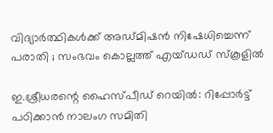വിദ്യാർത്ഥികൾക്ക് അഡ്മിഷൻ നിഷേധിച്ചെന്ന് പരാതി ; സംഭവം കൊല്ലത്ത് എയ്ഡഡ് സ്കൂളിൽ

ഇ.ശ്രീധരന്റെ ഹൈസ്പീഡ് റെയിൽ: റിപ്പോർട്ട് പഠിക്കാൻ നാലംഗ സമിതി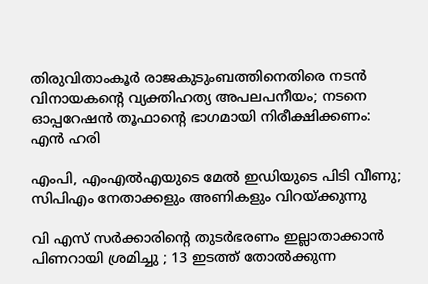തിരുവിതാംകൂർ രാജകുടുംബത്തിനെതിരെ നടൻ വിനായകന്റെ വ്യക്തിഹത്യ അപലപനീയം; നടനെ ഓപ്പറേഷൻ തൂഫാന്റെ ഭാഗമായി നിരീക്ഷിക്കണം: എൻ ഹരി

എംപി, എംഎൽഎയുടെ മേൽ ഇഡിയുടെ പിടി വീണു; സിപിഎം നേതാക്കളും അണികളും വിറയ്‌ക്കുന്നു

വി എസ് സർക്കാരിന്റെ തുടർഭരണം ഇല്ലാതാക്കാൻ പിണറായി ശ്രമിച്ചു ; 13 ഇടത്ത് തോൽക്കുന്ന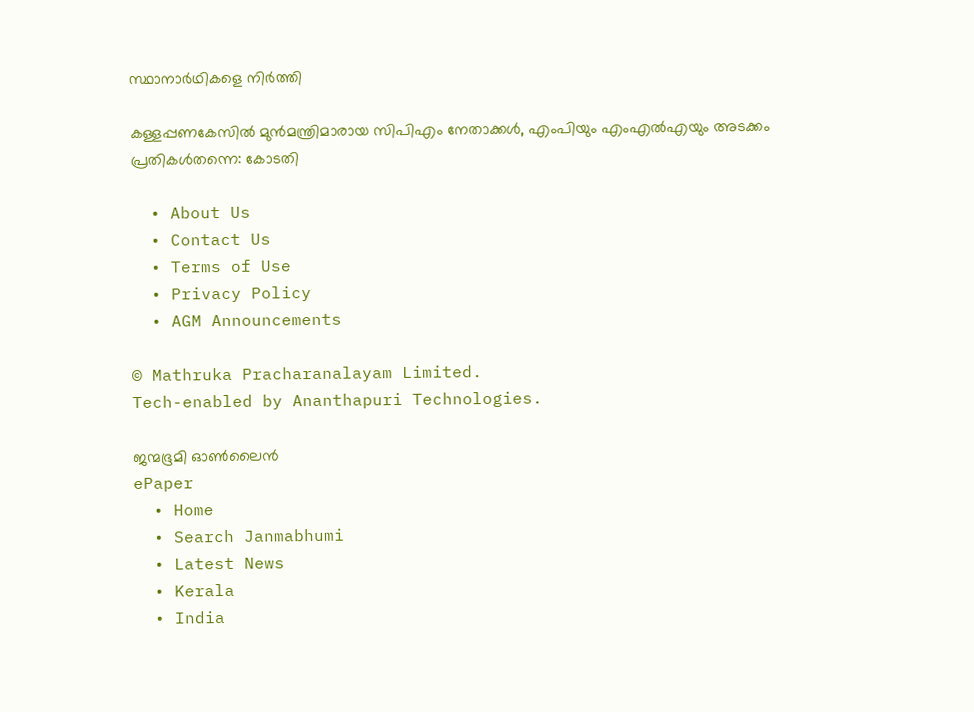സ്ഥാനാർഥികളെ നിർത്തി

കള്ളപ്പണകേസിൽ മുൻമന്ത്രിമാരായ സിപിഎം നേതാക്കൾ, എംപിയും എംഎൽഎയും അടക്കം പ്രതികൾതന്നെ: കോടതി

  • About Us
  • Contact Us
  • Terms of Use
  • Privacy Policy
  • AGM Announcements

© Mathruka Pracharanalayam Limited.
Tech-enabled by Ananthapuri Technologies.

ജന്മഭൂമി ഓണ്‍ലൈന്‍
ePaper
  • Home
  • Search Janmabhumi
  • Latest News
  • Kerala
  • India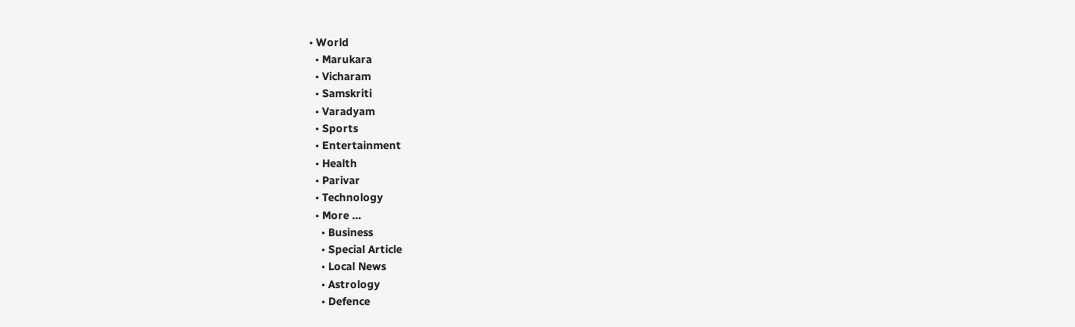• World
  • Marukara
  • Vicharam
  • Samskriti
  • Varadyam
  • Sports
  • Entertainment
  • Health
  • Parivar
  • Technology
  • More …
    • Business
    • Special Article
    • Local News
    • Astrology
    • Defence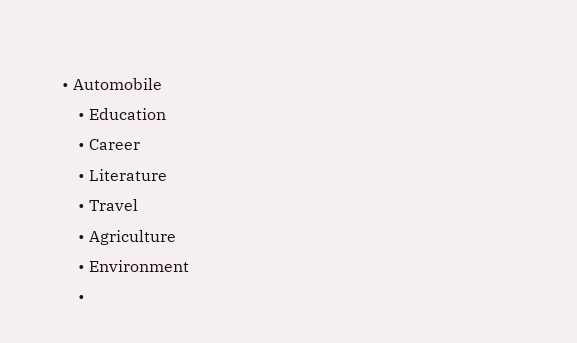• Automobile
    • Education
    • Career
    • Literature
    • Travel
    • Agriculture
    • Environment
    •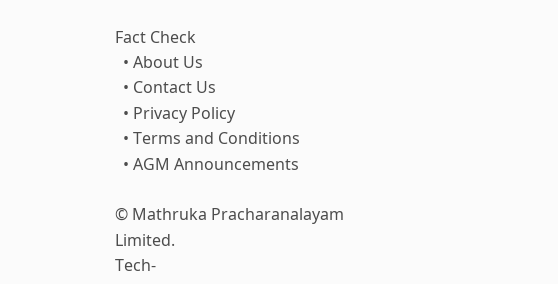Fact Check
  • About Us
  • Contact Us
  • Privacy Policy
  • Terms and Conditions
  • AGM Announcements

© Mathruka Pracharanalayam Limited.
Tech-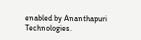enabled by Ananthapuri Technologies.